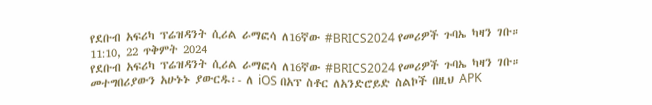የደቡብ አፍሪካ ፕሬዝዳንት ሲሪል ራማፎሳ ለ16ኛው #BRICS2024 የመሪዎች ጉባኤ ካዛን ገቡ።
11:10, 22 ጥቅምት 2024
የደቡብ አፍሪካ ፕሬዝዳንት ሲሪል ራማፎሳ ለ16ኛው #BRICS2024 የመሪዎች ጉባኤ ካዛን ገቡ። መተግበሪያውን አሁኑኑ ያውርዱ፡- ለ iOS በአፕ ስቶር ለአንድሮይድ ስልኮች በዚህ APK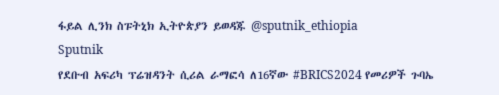ፋይል ሊንክ ስፑትኒክ ኢትዮጵያን ይወዳጁ @sputnik_ethiopia
Sputnik
የደቡብ አፍሪካ ፕሬዝዳንት ሲሪል ራማፎሳ ለ16ኛው #BRICS2024 የመሪዎች ጉባኤ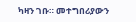ካዛን ገቡ። መተግበሪያውን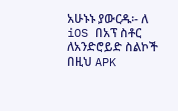አሁኑኑ ያውርዱ፡- ለ iOS በአፕ ስቶር ለአንድሮይድ ስልኮች በዚህ APK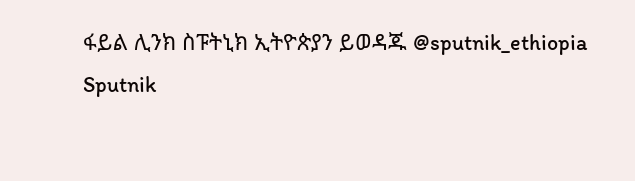ፋይል ሊንክ ስፑትኒክ ኢትዮጵያን ይወዳጁ @sputnik_ethiopia
Sputnik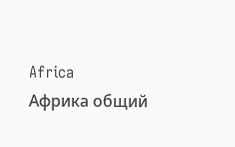Africa
Африка общий